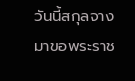วันนี้สกุลจางมาขอพระราช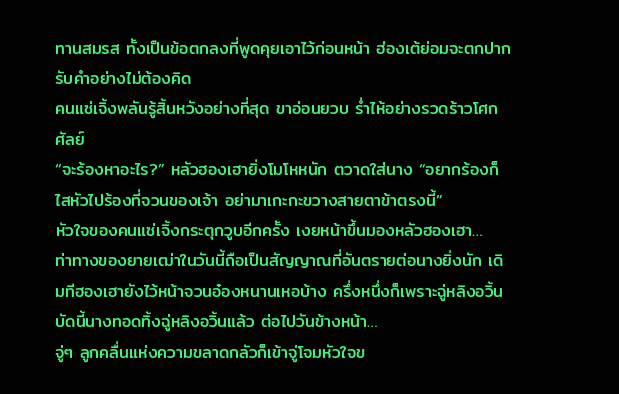ทานสมรส ทั้งเป็นข้อตกลงที่พูดคุยเอาไว้ก่อนหน้า ฮ่องเต้ย่อมจะตกปากรับคำอย่างไม่ต้องคิด
คนแซ่เจิ้งพลันรู้สิ้นหวังอย่างที่สุด ขาอ่อนยวบ ร่ำไห้อย่างรวดร้าวโศกศัลย์
“จะร้องหาอะไร?” หลัวฮองเฮายิ่งโมโหหนัก ตวาดใส่นาง “อยากร้องก็ไสหัวไปร้องที่จวนของเจ้า อย่ามาเกะกะขวางสายตาข้าตรงนี้”
หัวใจของคนแซ่เจิ้งกระตุกวูบอีกครั้ง เงยหน้าขึ้นมองหลัวฮองเฮา…
ท่าทางของยายเฒ่าในวันนี้ถือเป็นสัญญาณที่อันตรายต่อนางยิ่งนัก เดิมทีฮองเฮายังไว้หน้าจวนอ๋องหนานเหอบ้าง ครึ่งหนึ่งก็เพราะฉู่หลิงอวิ้น บัดนี้นางทอดทิ้งฉู่หลิงอวิ้นแล้ว ต่อไปวันข้างหน้า…
จู่ๆ ลูกคลื่นแห่งความขลาดกลัวก็เข้าจู่โจมหัวใจข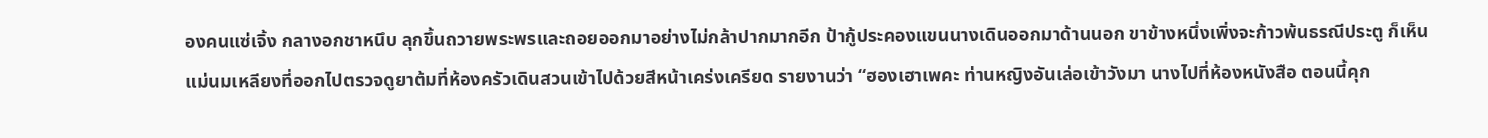องคนแซ่เจิ้ง กลางอกชาหนึบ ลุกขึ้นถวายพระพรและถอยออกมาอย่างไม่กล้าปากมากอีก ป้ากู้ประคองแขนนางเดินออกมาด้านนอก ขาข้างหนึ่งเพิ่งจะก้าวพ้นธรณีประตู ก็เห็นแม่นมเหลียงที่ออกไปตรวจดูยาต้มที่ห้องครัวเดินสวนเข้าไปด้วยสีหน้าเคร่งเครียด รายงานว่า “ฮองเฮาเพคะ ท่านหญิงอันเล่อเข้าวังมา นางไปที่ห้องหนังสือ ตอนนี้คุก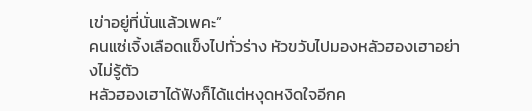เข่าอยู่ที่นั่นแล้วเพคะ”
คนแซ่เจิ้งเลือดแข็งไปทั่วร่าง หัวขวับไปมองหลัวฮองเฮาอย่างไม่รู้ตัว
หลัวฮองเฮาได้ฟังก็ได้แต่หงุดหงิดใจอีกค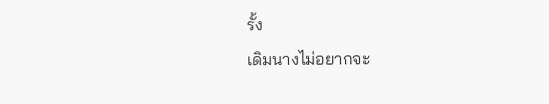รั้ง
เดิมนางไม่อยากจะ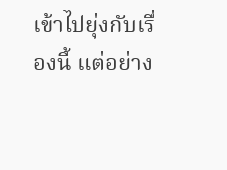เข้าไปยุ่งกับเรื่องนี้ แต่อย่าง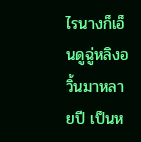ไรนางก็เอ็นดูฉู่หลิงอวิ้นมาหลายปี เป็นห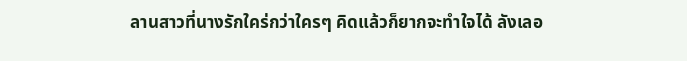ลานสาวที่นางรักใคร่กว่าใครๆ คิดแล้วก็ยากจะทำใจได้ ลังเลอ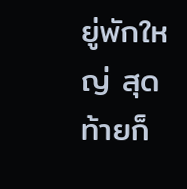ยู่พักใหญ่ สุดท้ายก็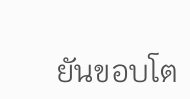ยันขอบโต